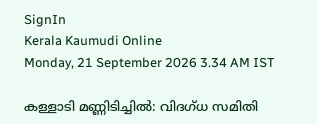SignIn
Kerala Kaumudi Online
Monday, 21 September 2026 3.34 AM IST

കള്ളാടി മണ്ണിടിച്ചിൽ: വിദഗ്ധ സമിതി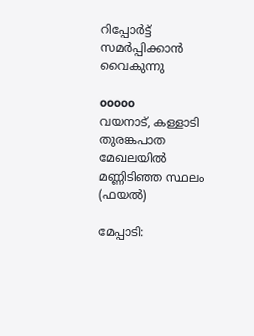റിപ്പോർട്ട് സമർപ്പിക്കാൻ വൈകുന്നു

ooooo
വയനാട്, കള്ളാടി തുരങ്കപാത മേഖലയിൽ മണ്ണിടിഞ്ഞ സ്ഥലം (ഫയൽ)

മേപ്പാടി: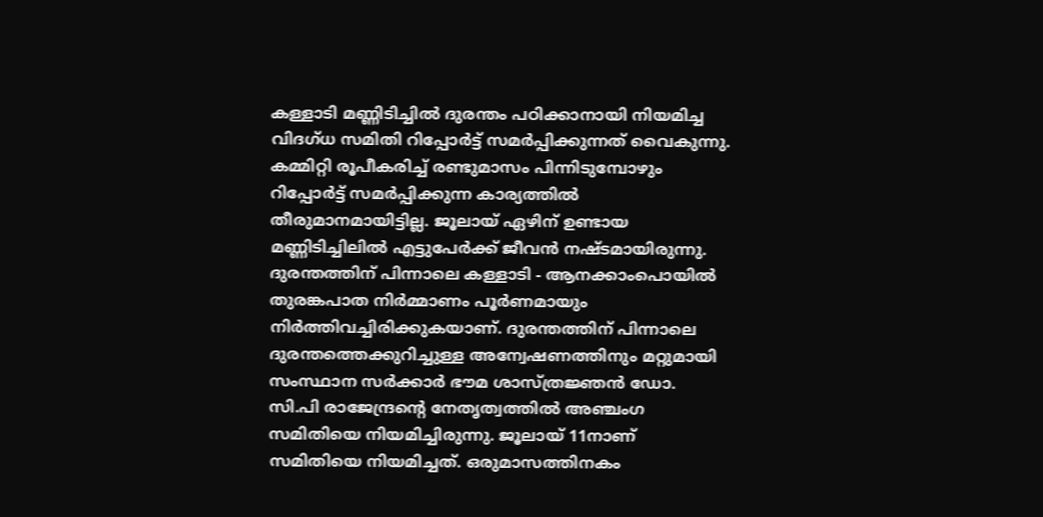കള്ളാടി മണ്ണിടിച്ചിൽ ദുരന്തം പഠിക്കാനായി നിയമിച്ച വിദഗ്ധ സമിതി റിപ്പോർട്ട് സമർപ്പിക്കുന്നത് വൈകുന്നു. കമ്മിറ്റി രൂപീകരിച്ച് രണ്ടുമാസം പിന്നിടുമ്പോഴും റിപ്പോർട്ട് സമർപ്പിക്കുന്ന കാര്യത്തിൽ തീരുമാനമായിട്ടില്ല. ജൂലായ് ഏഴിന് ഉണ്ടായ മണ്ണിടിച്ചിലിൽ എട്ടുപേർക്ക് ജീവൻ നഷ്ടമായിരുന്നു. ദുരന്തത്തിന് പിന്നാലെ കള്ളാടി - ആനക്കാംപൊയിൽ തുരങ്കപാത നിർമ്മാണം പൂർണമായും നിർത്തിവച്ചിരിക്കുകയാണ്. ദുരന്തത്തിന് പിന്നാലെ ദുരന്തത്തെക്കുറിച്ചുള്ള അന്വേഷണത്തിനും മറ്റുമായി സംസ്ഥാന സർക്കാർ ഭൗമ ശാസ്ത്രജ്ഞൻ ഡോ. സി.പി രാജേന്ദ്രന്റെ നേതൃത്വത്തിൽ അഞ്ചംഗ സമിതിയെ നിയമിച്ചിരുന്നു. ജൂലായ് 11നാണ് സമിതിയെ നിയമിച്ചത്. ഒരുമാസത്തിനകം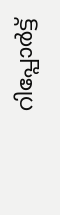റിപ്പോർട്ട്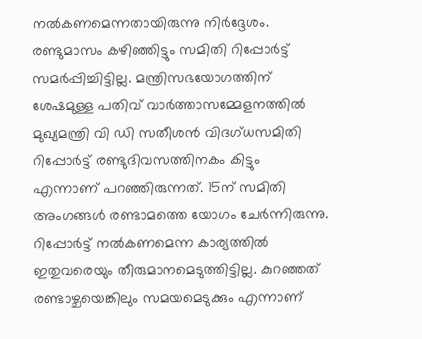നൽകണമെന്നതായിരുന്നു നിർദ്ദേശം. രണ്ടുമാസം കഴിഞ്ഞിട്ടും സമിതി റിപ്പോർട്ട് സമർപ്പിച്ചിട്ടില്ല. മന്ത്രിസഭയോഗത്തിന്‌ ശേഷമുള്ള പതിവ് വാർത്താസമ്മേളനത്തിൽ മുഖ്യമന്ത്രി വി ഡി സതീശൻ വിദഗ്ധസമിതി റിപ്പോർട്ട് രണ്ടുദിവസത്തിനകം കിട്ടും എന്നാണ് പറഞ്ഞിരുന്നത്. 15ന് സമിതി അംഗങ്ങൾ രണ്ടാമത്തെ യോഗം ചേർന്നിരുന്നു. റിപ്പോർട്ട് നൽകണമെന്ന കാര്യത്തിൽ ഇതുവരെയും തീരുമാനമെടുത്തിട്ടില്ല. കുറഞ്ഞത് രണ്ടാഴ്ചയെങ്കിലും സമയമെടുക്കും എന്നാണ്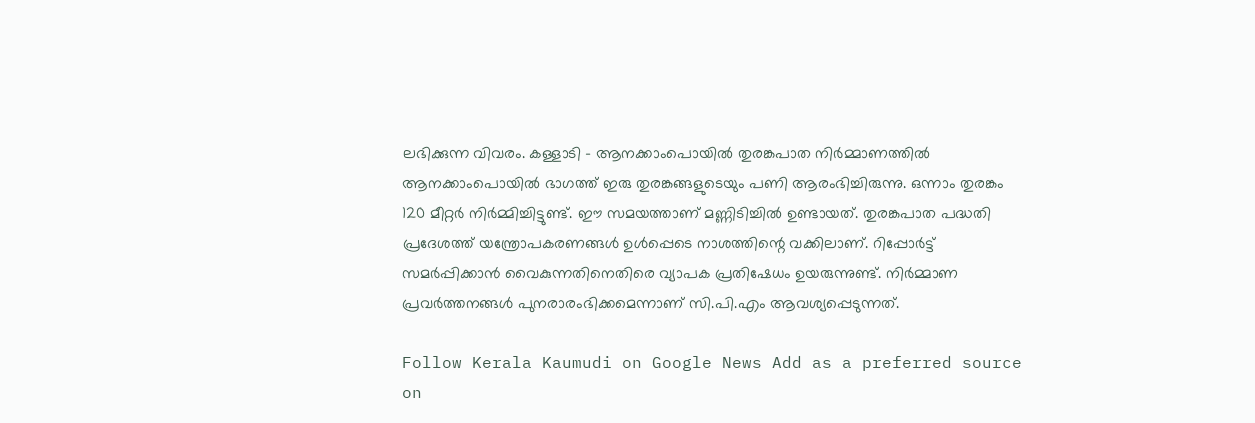ലഭിക്കുന്ന വിവരം. കള്ളാടി - ആനക്കാംപൊയിൽ തുരങ്കപാത നിർമ്മാണത്തിൽ ആനക്കാംപൊയിൽ ഭാഗത്ത് ഇരു തുരങ്കങ്ങളുടെയും പണി ആരംഭിച്ചിരുന്നു. ഒന്നാം തുരങ്കം 120 മീറ്റർ നിർമ്മിച്ചിട്ടുണ്ട്. ഈ സമയത്താണ് മണ്ണിടിച്ചിൽ ഉണ്ടായത്. തുരങ്കപാത പദ്ധതി പ്രദേശത്ത് യന്ത്രോപകരണങ്ങൾ ഉൾപ്പെടെ നാശത്തിന്റെ വക്കിലാണ്. റിപ്പോർട്ട് സമർപ്പിക്കാൻ വൈകുന്നതിനെതിരെ വ്യാപക പ്രതിഷേധം ഉയരുന്നുണ്ട്. നിർമ്മാണ പ്രവർത്തനങ്ങൾ പുനരാരംഭിക്കമെന്നാണ് സി.പി.എം ആവശ്യപ്പെടുന്നത്.

Follow Kerala Kaumudi on Google News Add as a preferred source on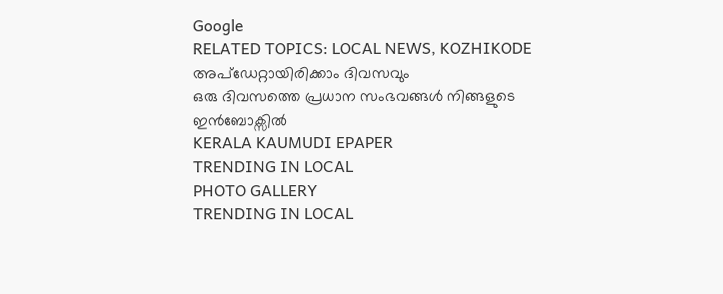Google
RELATED TOPICS: LOCAL NEWS, KOZHIKODE
അപ്ഡേറ്റായിരിക്കാം ദിവസവും
ഒരു ദിവസത്തെ പ്രധാന സംഭവങ്ങൾ നിങ്ങളുടെ ഇൻബോക്സിൽ
KERALA KAUMUDI EPAPER
TRENDING IN LOCAL
PHOTO GALLERY
TRENDING IN LOCAL